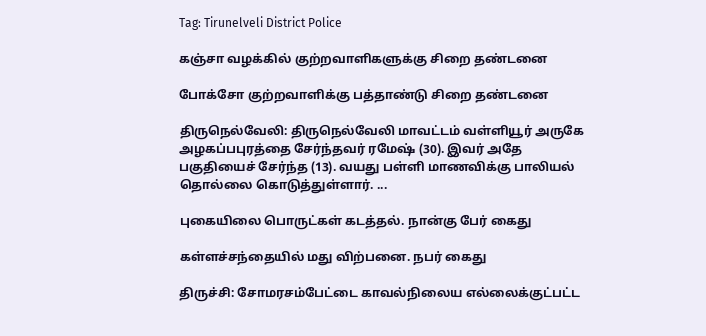Tag: Tirunelveli District Police

கஞ்சா வழக்கில் குற்றவாளிகளுக்கு சிறை தண்டனை

போக்சோ குற்றவாளிக்கு பத்தாண்டு சிறை தண்டனை

திருநெல்வேலி: திருநெல்வேலி மாவட்டம் வள்ளியூர் அருகே அழகப்பபுரத்தை சேர்ந்தவர் ரமேஷ் (30). இவர் அதே பகுதியைச் சேர்ந்த (13). வயது பள்ளி மாணவிக்கு பாலியல் தொல்லை கொடுத்துள்ளார். ...

புகையிலை பொருட்கள் கடத்தல். நான்கு பேர் கைது

கள்ளச்சந்தையில் மது விற்பனை. நபர் கைது

திருச்சி: சோமரசம்பேட்டை காவல்நிலைய எல்லைக்குட்பட்ட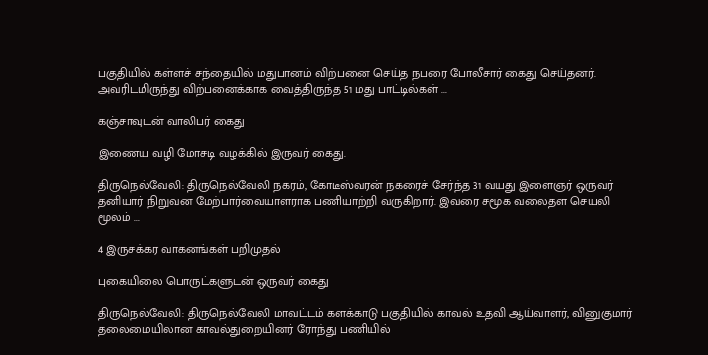பகுதியில் கள்ளச் சந்தையில் மதுபானம் விற்பனை செய்த நபரை போலீசார் கைது செய்தனர். அவரிடமிருந்து விற்பனைக்காக வைத்திருந்த 51 மது பாட்டில்கள் ...

கஞ்சாவுடன் வாலிபர் கைது

இணைய வழி மோசடி வழக்கில் இருவர் கைது.

திருநெல்வேலி: திருநெல்வேலி நகரம், கோடீஸ்வரன் நகரைச் சேர்ந்த 31 வயது இளைஞர் ஒருவர் தனியார் நிறுவன மேற்பார்வையாளராக பணியாற்றி வருகிறார். இவரை சமூக வலைதள செயலி மூலம் ...

4 இருசக்கர வாகனங்கள் பறிமுதல்

புகையிலை பொருட்களுடன் ஒருவர் கைது

திருநெல்வேலி: திருநெல்வேலி மாவட்டம் களக்காடு பகுதியில் காவல் உதவி ஆய்வாளர், வினுகுமார் தலைமையிலான காவல்துறையினர் ரோந்து பணியில்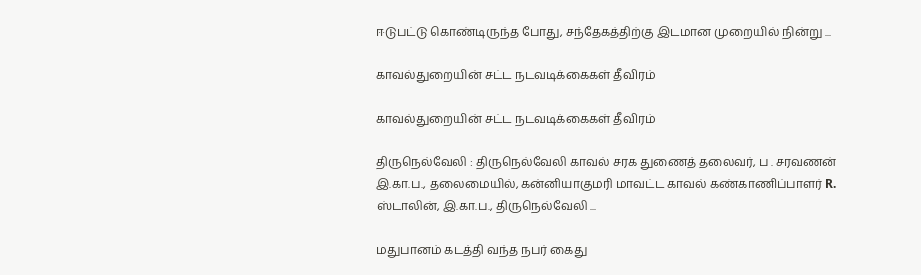ஈடுபட்டு கொண்டிருந்த போது, சந்தேகத்திற்கு இடமான முறையில் நின்று ...

காவல்துறையின் சட்ட நடவடிக்கைகள் தீவிரம்

காவல்துறையின் சட்ட நடவடிக்கைகள் தீவிரம்

திருநெல்வேலி : திருநெல்வேலி காவல் சரக துணைத் தலைவர், ப . சரவணன் இ.கா.ப., தலைமையில், கன்னியாகுமரி மாவட்ட காவல் கண்காணிப்பாளர் R. ஸ்டாலின், இ.கா.ப., திருநெல்வேலி ...

மதுபானம் கடத்தி வந்த நபர் கைது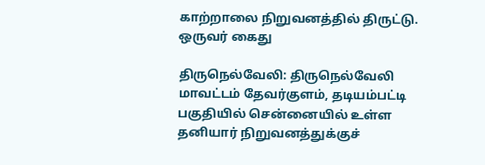காற்றாலை நிறுவனத்தில் திருட்டு. ஒருவர் கைது

திருநெல்வேலி: திருநெல்வேலி மாவட்டம் தேவர்குளம், தடியம்பட்டி பகுதியில் சென்னையில் உள்ள தனியார் நிறுவனத்துக்குச்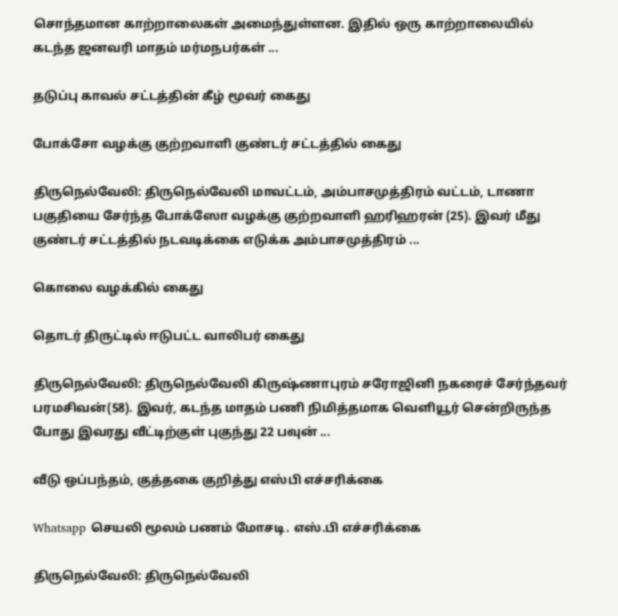சொந்தமான காற்றாலைகள் அமைந்துள்ளன. இதில் ஒரு காற்றாலையில் கடந்த ஜனவரி மாதம் மர்மநபர்கள் ...

தடுப்பு காவல் சட்டத்தின் கீழ் மூவர் கைது

போக்சோ வழக்கு குற்றவாளி குண்டர் சட்டத்தில் கைது

திருநெல்வேலி: திருநெல்வேலி மாவட்டம், அம்பாசமுத்திரம் வட்டம், டாணா பகுதியை சேர்ந்த போக்ஸோ வழக்கு குற்றவாளி ஹரிஹரன் (25). இவர் மீது குண்டர் சட்டத்தில் நடவடிக்கை எடுக்க அம்பாசமுத்திரம் ...

கொலை வழக்கில் கைது

தொடர் திருட்டில் ஈடுபட்ட வாலிபர் கைது

திருநெல்வேலி: திருநெல்வேலி கிருஷ்ணாபுரம் சரோஜினி நகரைச் சேர்ந்தவர் பரமசிவன்(58). இவர், கடந்த மாதம் பணி நிமித்தமாக வெளியூர் சென்றிருந்த போது இவரது வீட்டிற்குள் புகுந்து 22 பவுன் ...

வீடு ஒப்பந்தம், குத்தகை குறித்து எஸ்பி எச்சரிக்கை

Whatsapp செயலி மூலம் பணம் மோசடி. எஸ்.பி எச்சரிக்கை

திருநெல்வேலி: திருநெல்வேலி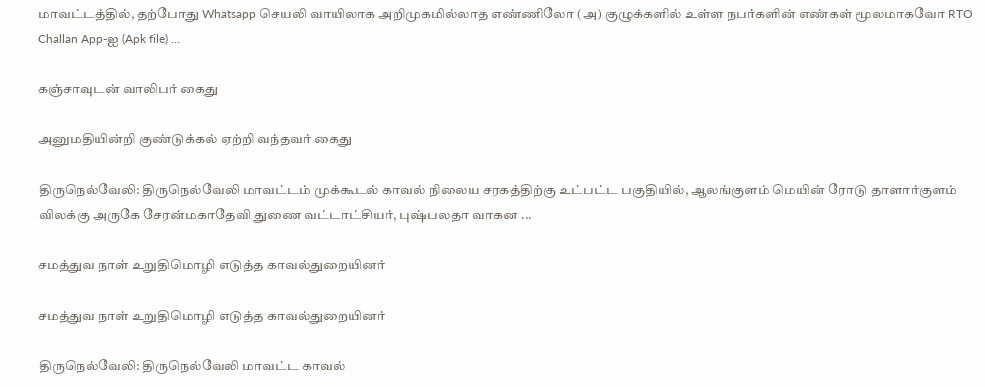மாவட்டத்தில், தற்போது Whatsapp செயலி வாயிலாக அறிமுகமில்லாத எண்ணிலோ (அ) குழுக்களில் உள்ள நபர்களின் எண்கள் மூலமாகவோ RTO Challan App-ஐ (Apk file) ...

கஞ்சாவுடன் வாலிபர் கைது

அனுமதியின்றி குண்டுக்கல் ஏற்றி வந்தவர் கைது

திருநெல்வேலி: திருநெல்வேலி மாவட்டம் முக்கூடல் காவல் நிலைய சரகத்திற்கு உட்பட்ட பகுதியில், ஆலங்குளம் மெயின் ரோடு தாளார்குளம் விலக்கு அருகே சேரன்மகாதேவி துணை வட்டாட்சியர், புஷ்பலதா வாகன ...

சமத்துவ நாள் உறுதிமொழி எடுத்த காவல்துறையினர்

சமத்துவ நாள் உறுதிமொழி எடுத்த காவல்துறையினர்

திருநெல்வேலி: திருநெல்வேலி மாவட்ட காவல்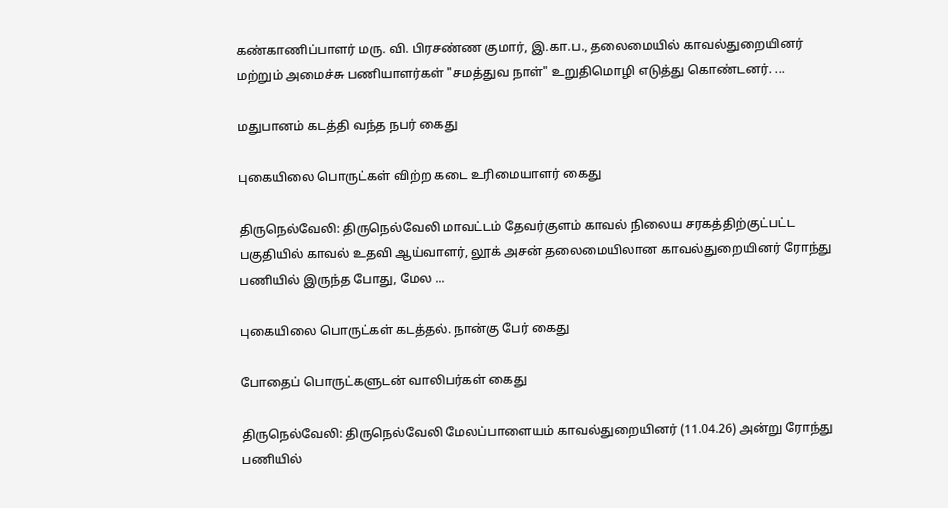கண்காணிப்பாளர் மரு. வி. பிரசண்ண குமார், இ.கா.ப., தலைமையில் காவல்துறையினர் மற்றும் அமைச்சு பணியாளர்கள் "சமத்துவ நாள்" உறுதிமொழி எடுத்து கொண்டனர். ...

மதுபானம் கடத்தி வந்த நபர் கைது

புகையிலை பொருட்கள் விற்ற கடை உரிமையாளர் கைது

திருநெல்வேலி: திருநெல்வேலி மாவட்டம் தேவர்குளம் காவல் நிலைய சரகத்திற்குட்பட்ட பகுதியில் காவல் உதவி ஆய்வாளர், லூக் அசன் தலைமையிலான காவல்துறையினர் ரோந்து பணியில் இருந்த போது, மேல ...

புகையிலை பொருட்கள் கடத்தல். நான்கு பேர் கைது

போதைப் பொருட்களுடன் வாலிபர்கள் கைது

திருநெல்வேலி: திருநெல்வேலி மேலப்பாளையம் காவல்துறையினர் (11.04.26) அன்று ரோந்து பணியில்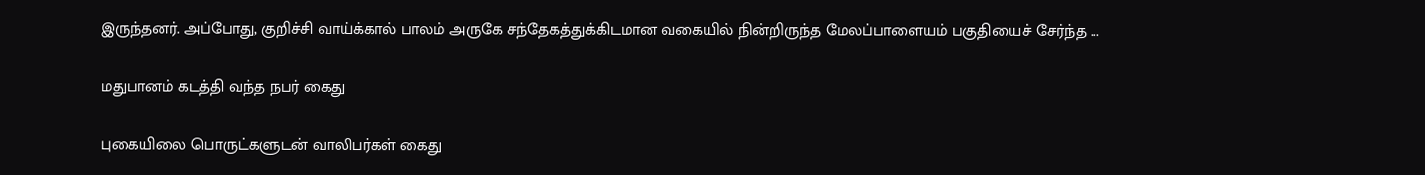இருந்தனர். அப்போது, குறிச்சி வாய்க்கால் பாலம் அருகே சந்தேகத்துக்கிடமான வகையில் நின்றிருந்த மேலப்பாளையம் பகுதியைச் சேர்ந்த ...

மதுபானம் கடத்தி வந்த நபர் கைது

புகையிலை பொருட்களுடன் வாலிபர்கள் கைது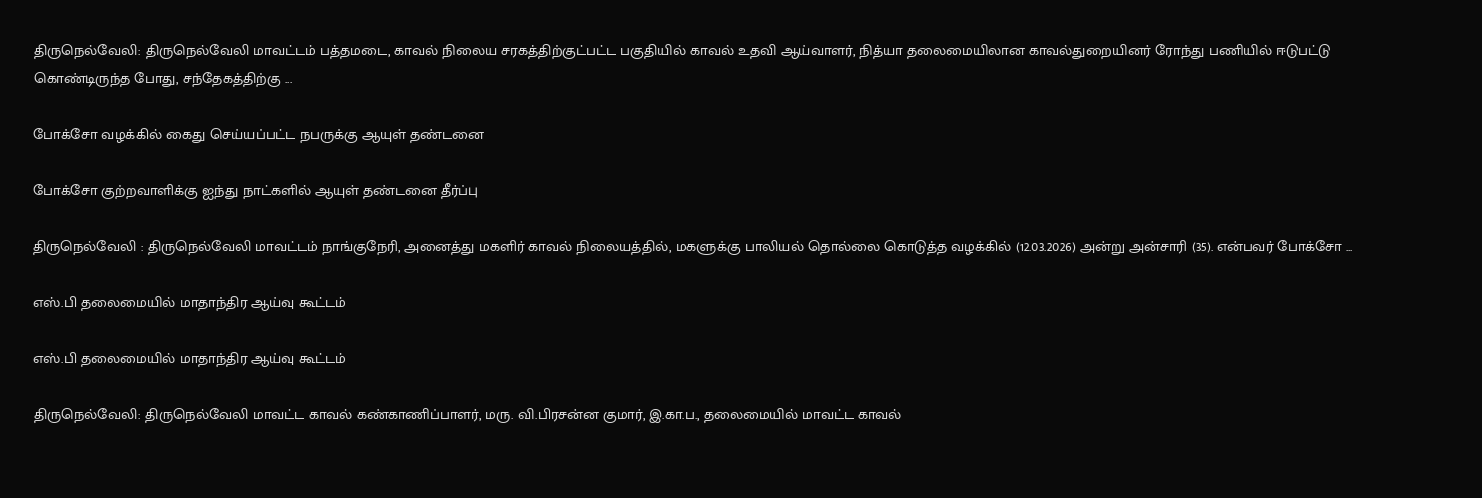திருநெல்வேலி: திருநெல்வேலி மாவட்டம் பத்தமடை, காவல் நிலைய சரகத்திற்குட்பட்ட பகுதியில் காவல் உதவி ஆய்வாளர், நித்யா தலைமையிலான காவல்துறையினர் ரோந்து பணியில் ஈடுபட்டு கொண்டிருந்த போது, சந்தேகத்திற்கு ...

போக்சோ வழக்கில் கைது செய்யப்பட்ட நபருக்கு ஆயுள் தண்டனை

போக்சோ குற்றவாளிக்கு ஐந்து நாட்களில் ஆயுள் தண்டனை தீர்ப்பு

திருநெல்வேலி : திருநெல்வேலி மாவட்டம் நாங்குநேரி, அனைத்து மகளிர் காவல் நிலையத்தில், மகளுக்கு பாலியல் தொல்லை கொடுத்த வழக்கில் (12.03.2026) அன்று அன்சாரி (35). என்பவர் போக்சோ ...

எஸ்.பி தலைமையில் மாதாந்திர ஆய்வு கூட்டம்

எஸ்.பி தலைமையில் மாதாந்திர ஆய்வு கூட்டம்

திருநெல்வேலி: திருநெல்வேலி மாவட்ட காவல் கண்காணிப்பாளர், மரு. வி.பிரசன்ன குமார், இ.கா.ப., தலைமையில் மாவட்ட காவல்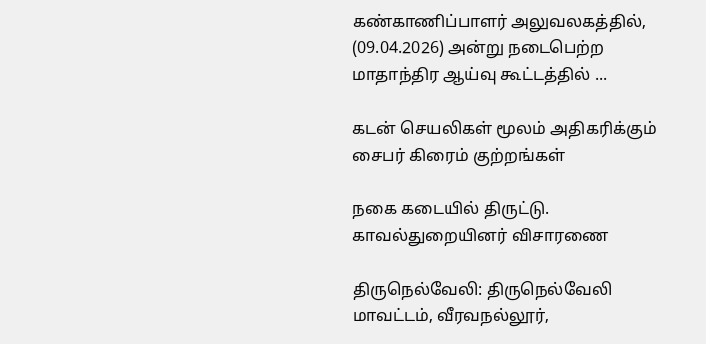கண்காணிப்பாளர் அலுவலகத்தில், (09.04.2026) அன்று நடைபெற்ற மாதாந்திர ஆய்வு கூட்டத்தில் ...

கடன் செயலிகள் மூலம் அதிகரிக்கும் சைபர் கிரைம் குற்றங்கள்

நகை கடையில் திருட்டு. காவல்துறையினர் விசாரணை

திருநெல்வேலி: திருநெல்வேலி மாவட்டம், வீரவநல்லூர்,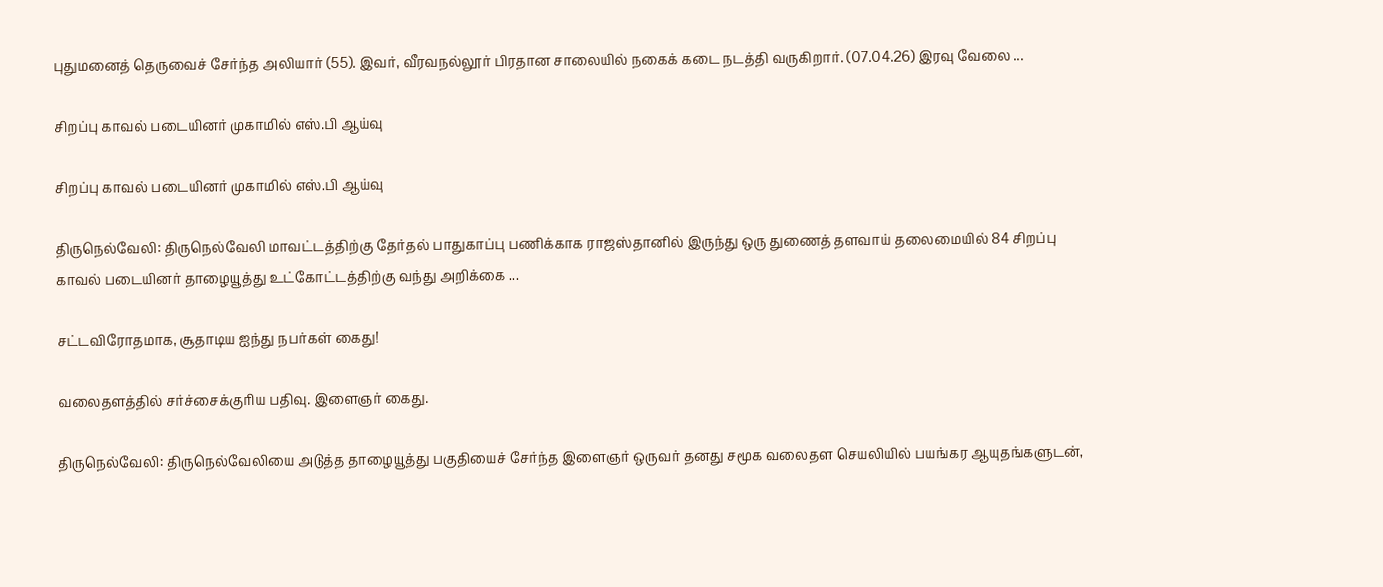புதுமனைத் தெருவைச் சேர்ந்த அலியார் (55). இவர், வீரவநல்லூர் பிரதான சாலையில் நகைக் கடை நடத்தி வருகிறார். (07.04.26) இரவு வேலை ...

சிறப்பு காவல் படையினர் முகாமில் எஸ்.பி ஆய்வு

சிறப்பு காவல் படையினர் முகாமில் எஸ்.பி ஆய்வு

திருநெல்வேலி: திருநெல்வேலி மாவட்டத்திற்கு தேர்தல் பாதுகாப்பு பணிக்காக ராஜஸ்தானில் இருந்து ஒரு துணைத் தளவாய் தலைமையில் 84 சிறப்பு காவல் படையினர் தாழையூத்து உட்கோட்டத்திற்கு வந்து அறிக்கை ...

சட்டவிரோதமாக, சூதாடிய ஐந்து நபர்கள் கைது!

வலைதளத்தில் சர்ச்சைக்குரிய பதிவு. இளைஞர் கைது.

திருநெல்வேலி: திருநெல்வேலியை அடுத்த தாழையூத்து பகுதியைச் சேர்ந்த இளைஞர் ஒருவர் தனது சமூக வலைதள செயலியில் பயங்கர ஆயுதங்களுடன்,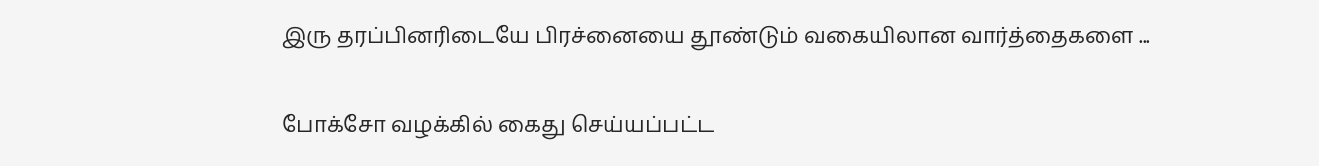இரு தரப்பினரிடையே பிரச்னையை தூண்டும் வகையிலான வார்த்தைகளை ...

போக்சோ வழக்கில் கைது செய்யப்பட்ட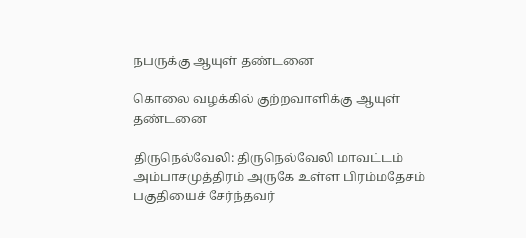நபருக்கு ஆயுள் தண்டனை

கொலை வழக்கில் குற்றவாளிக்கு ஆயுள் தண்டனை

திருநெல்வேலி: திருநெல்வேலி மாவட்டம் அம்பாசமுத்திரம் அருகே உள்ள பிரம்மதேசம் பகுதியைச் சேர்ந்தவர்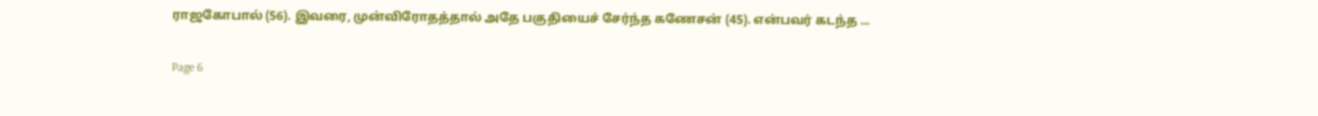ராஜகோபால் (56). இவரை, முன்விரோதத்தால் அதே பகுதியைச் சேர்ந்த கணேசன் (45). என்பவர் கடந்த ...

Page 6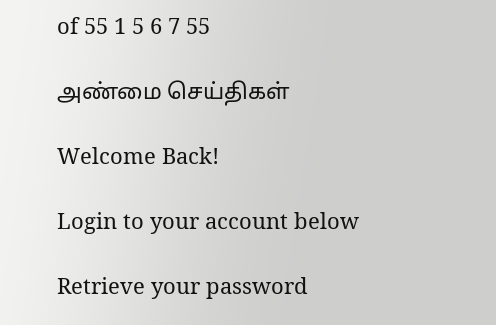of 55 1 5 6 7 55

அண்மை செய்திகள்

Welcome Back!

Login to your account below

Retrieve your password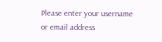Please enter your username or email address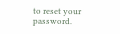to reset your password.